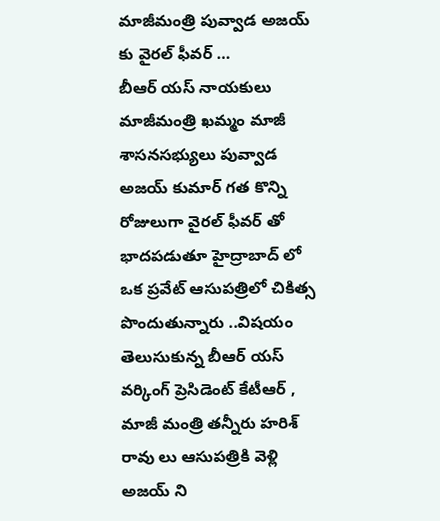మాజీమంత్రి పువ్వాడ అజయ్ కు వైరల్ ఫీవర్ …
బీఆర్ యస్ నాయకులు మాజీమంత్రి ఖమ్మం మాజీ శాసనసభ్యులు పువ్వాడ అజయ్ కుమార్ గత కొన్ని రోజులుగా వైరల్ ఫీవర్ తో భాదపడుతూ హైద్రాబాద్ లో ఒక ప్రవేట్ ఆసుపత్రిలో చికిత్స పొందుతున్నారు ..విషయం తెలుసుకున్న బీఆర్ యస్ వర్కింగ్ ప్రెసిడెంట్ కేటీఆర్ , మాజీ మంత్రి తన్నీరు హరిశ్ రావు లు ఆసుపత్రికి వెళ్లి అజయ్ ని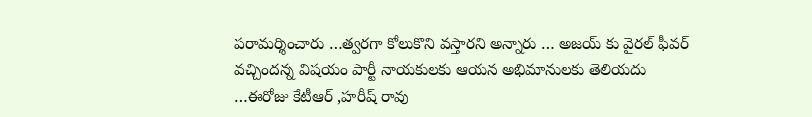పరామర్శించారు …త్వరగా కోలుకొని వస్తారని అన్నారు … అజయ్ కు వైరల్ ఫీవర్ వచ్చిందన్న విషయం పార్టీ నాయకులకు ఆయన అభిమానులకు తెలియదు …ఈరోజు కేటీఆర్ ,హరీష్ రావు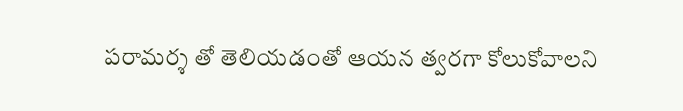పరామర్శ తో తెలియడంతో ఆయన త్వరగా కోలుకోవాలని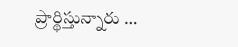ప్రార్థిస్తున్నారు …